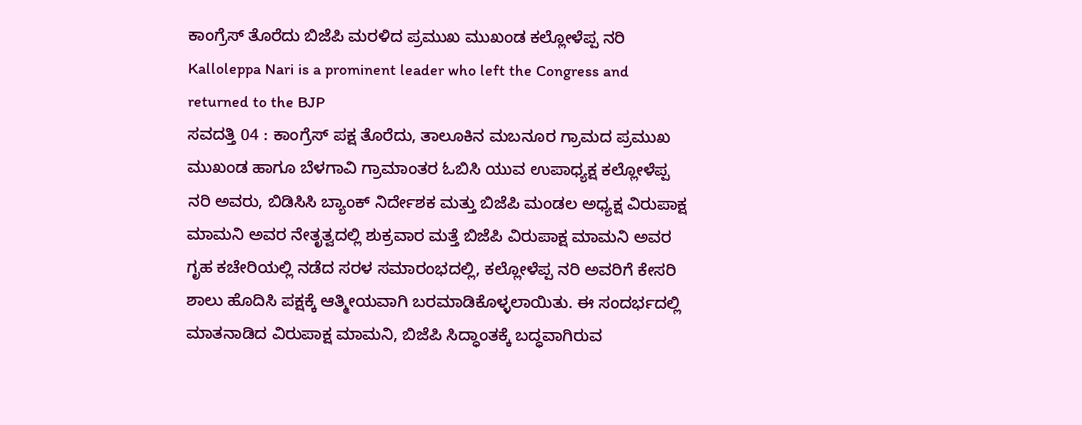ಕಾಂಗ್ರೆಸ್ ತೊರೆದು ಬಿಜೆಪಿ ಮರಳಿದ ಪ್ರಮುಖ ಮುಖಂಡ ಕಲ್ಲೋಳೆಪ್ಪ ನರಿ
Kalloleppa Nari is a prominent leader who left the Congress and returned to the BJP
ಸವದತ್ತಿ 04 : ಕಾಂಗ್ರೆಸ್ ಪಕ್ಷ ತೊರೆದು, ತಾಲೂಕಿನ ಮಬನೂರ ಗ್ರಾಮದ ಪ್ರಮುಖ ಮುಖಂಡ ಹಾಗೂ ಬೆಳಗಾವಿ ಗ್ರಾಮಾಂತರ ಓಬಿಸಿ ಯುವ ಉಪಾಧ್ಯಕ್ಷ ಕಲ್ಲೋಳೆಪ್ಪ ನರಿ ಅವರು, ಬಿಡಿಸಿಸಿ ಬ್ಯಾಂಕ್ ನಿರ್ದೇಶಕ ಮತ್ತು ಬಿಜೆಪಿ ಮಂಡಲ ಅಧ್ಯಕ್ಷ ವಿರುಪಾಕ್ಷ ಮಾಮನಿ ಅವರ ನೇತೃತ್ವದಲ್ಲಿ ಶುಕ್ರವಾರ ಮತ್ತೆ ಬಿಜೆಪಿ ವಿರುಪಾಕ್ಷ ಮಾಮನಿ ಅವರ ಗೃಹ ಕಚೇರಿಯಲ್ಲಿ ನಡೆದ ಸರಳ ಸಮಾರಂಭದಲ್ಲಿ, ಕಲ್ಲೋಳೆಪ್ಪ ನರಿ ಅವರಿಗೆ ಕೇಸರಿ ಶಾಲು ಹೊದಿಸಿ ಪಕ್ಷಕ್ಕೆ ಆತ್ಮೀಯವಾಗಿ ಬರಮಾಡಿಕೊಳ್ಳಲಾಯಿತು. ಈ ಸಂದರ್ಭದಲ್ಲಿ ಮಾತನಾಡಿದ ವಿರುಪಾಕ್ಷ ಮಾಮನಿ, ಬಿಜೆಪಿ ಸಿದ್ಧಾಂತಕ್ಕೆ ಬದ್ಧವಾಗಿರುವ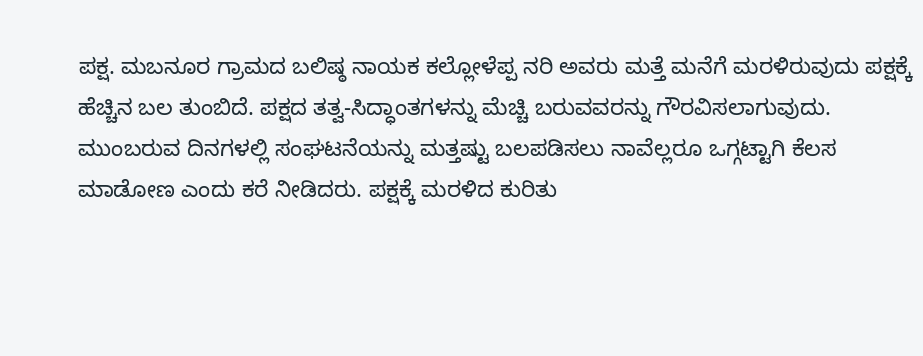ಪಕ್ಷ. ಮಬನೂರ ಗ್ರಾಮದ ಬಲಿಷ್ಠ ನಾಯಕ ಕಲ್ಲೋಳೆಪ್ಪ ನರಿ ಅವರು ಮತ್ತೆ ಮನೆಗೆ ಮರಳಿರುವುದು ಪಕ್ಷಕ್ಕೆ ಹೆಚ್ಚಿನ ಬಲ ತುಂಬಿದೆ. ಪಕ್ಷದ ತತ್ವ-ಸಿದ್ಧಾಂತಗಳನ್ನು ಮೆಚ್ಚಿ ಬರುವವರನ್ನು ಗೌರವಿಸಲಾಗುವುದು.
ಮುಂಬರುವ ದಿನಗಳಲ್ಲಿ ಸಂಘಟನೆಯನ್ನು ಮತ್ತಷ್ಟು ಬಲಪಡಿಸಲು ನಾವೆಲ್ಲರೂ ಒಗ್ಗಟ್ಟಾಗಿ ಕೆಲಸ ಮಾಡೋಣ ಎಂದು ಕರೆ ನೀಡಿದರು. ಪಕ್ಷಕ್ಕೆ ಮರಳಿದ ಕುರಿತು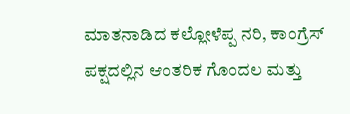ಮಾತನಾಡಿದ ಕಲ್ಲೋಳೆಪ್ಪ ನರಿ, ಕಾಂಗ್ರೆಸ್ ಪಕ್ಷದಲ್ಲಿನ ಆಂತರಿಕ ಗೊಂದಲ ಮತ್ತು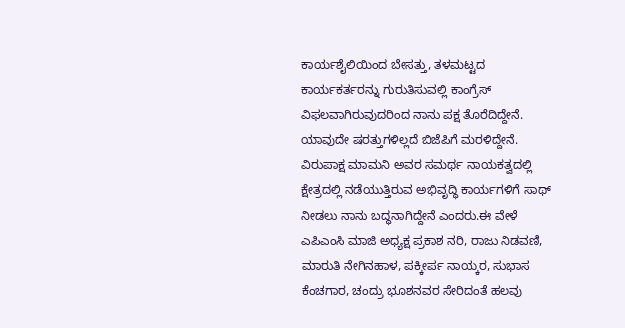ಕಾರ್ಯಶೈಲಿಯಿಂದ ಬೇಸತ್ತು, ತಳಮಟ್ಟದ ಕಾರ್ಯಕರ್ತರನ್ನು ಗುರುತಿಸುವಲ್ಲಿ ಕಾಂಗ್ರೆಸ್ ವಿಫಲವಾಗಿರುವುದರಿಂದ ನಾನು ಪಕ್ಷ ತೊರೆದಿದ್ದೇನೆ. ಯಾವುದೇ ಷರತ್ತುಗಳಿಲ್ಲದೆ ಬಿಜೆಪಿಗೆ ಮರಳಿದ್ದೇನೆ. ವಿರುಪಾಕ್ಷ ಮಾಮನಿ ಅವರ ಸಮರ್ಥ ನಾಯಕತ್ವದಲ್ಲಿ ಕ್ಷೇತ್ರದಲ್ಲಿ ನಡೆಯುತ್ತಿರುವ ಅಭಿವೃದ್ಧಿ ಕಾರ್ಯಗಳಿಗೆ ಸಾಥ್ ನೀಡಲು ನಾನು ಬದ್ಧನಾಗಿದ್ದೇನೆ ಎಂದರು.ಈ ವೇಳೆ ಎಪಿಎಂಸಿ ಮಾಜಿ ಅಧ್ಯಕ್ಷ ಪ್ರಕಾಶ ನರಿ, ರಾಜು ನಿಡವಣಿ, ಮಾರುತಿ ನೇಗಿನಹಾಳ, ಪಕ್ಕೀರ್ಪ ನಾಯ್ಕರ, ಸುಭಾಸ ಕೆಂಚಗಾರ, ಚಂದ್ರು ಭೂಶನವರ ಸೇರಿದಂತೆ ಹಲವು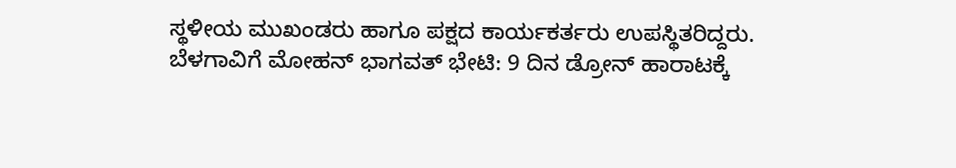ಸ್ಥಳೀಯ ಮುಖಂಡರು ಹಾಗೂ ಪಕ್ಷದ ಕಾರ್ಯಕರ್ತರು ಉಪಸ್ಥಿತರಿದ್ದರು.
ಬೆಳಗಾವಿಗೆ ಮೋಹನ್ ಭಾಗವತ್ ಭೇಟಿ: 9 ದಿನ ಡ್ರೋನ್ ಹಾರಾಟಕ್ಕೆ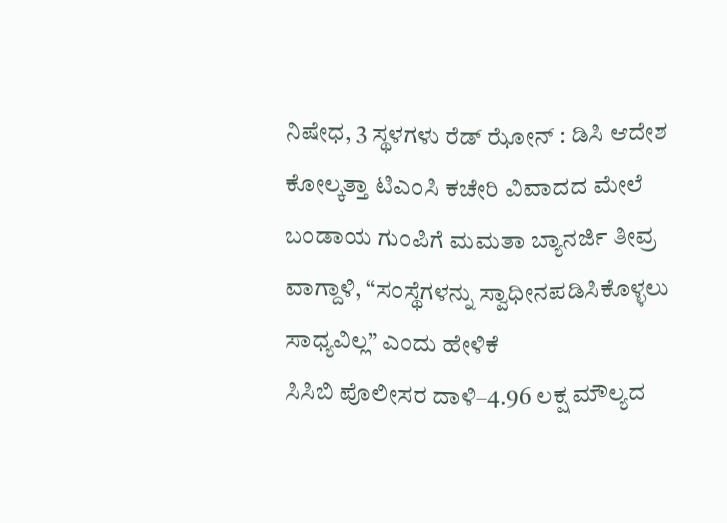ನಿಷೇಧ, 3 ಸ್ಥಳಗಳು ರೆಡ್ ಝೋನ್ : ಡಿಸಿ ಆದೇಶ
ಕೋಲ್ಕತ್ತಾ ಟಿಎಂಸಿ ಕಚೇರಿ ವಿವಾದದ ಮೇಲೆ ಬಂಡಾಯ ಗುಂಪಿಗೆ ಮಮತಾ ಬ್ಯಾನರ್ಜಿ ತೀವ್ರ ವಾಗ್ದಾಳಿ, “ಸಂಸ್ಥೆಗಳನ್ನು ಸ್ವಾಧೀನಪಡಿಸಿಕೊಳ್ಳಲು ಸಾಧ್ಯವಿಲ್ಲ” ಎಂದು ಹೇಳಿಕೆ
ಸಿಸಿಬಿ ಪೊಲೀಸರ ದಾಳಿ–4.96 ಲಕ್ಷ ಮೌಲ್ಯದ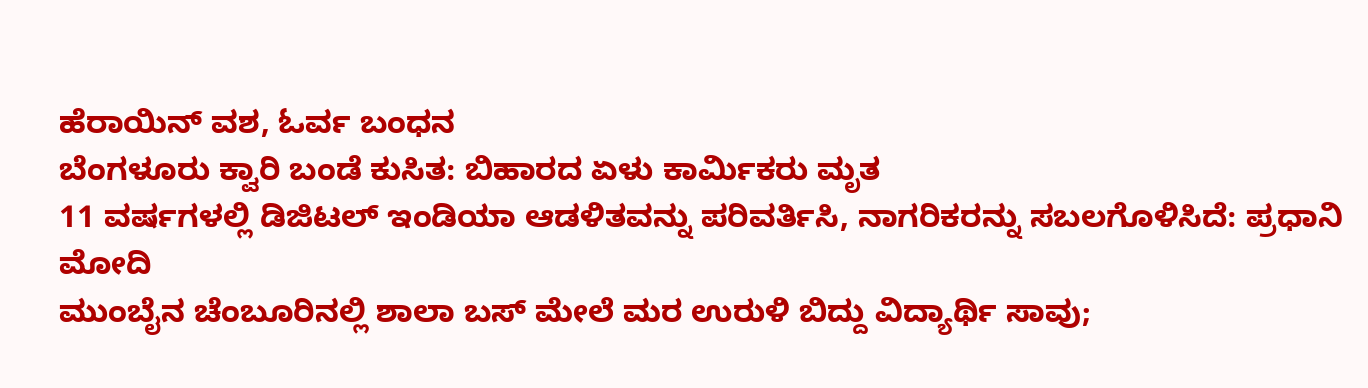ಹೆರಾಯಿನ್ ವಶ, ಓರ್ವ ಬಂಧನ
ಬೆಂಗಳೂರು ಕ್ವಾರಿ ಬಂಡೆ ಕುಸಿತ: ಬಿಹಾರದ ಏಳು ಕಾರ್ಮಿಕರು ಮೃತ
11 ವರ್ಷಗಳಲ್ಲಿ ಡಿಜಿಟಲ್ ಇಂಡಿಯಾ ಆಡಳಿತವನ್ನು ಪರಿವರ್ತಿಸಿ, ನಾಗರಿಕರನ್ನು ಸಬಲಗೊಳಿಸಿದೆ: ಪ್ರಧಾನಿ ಮೋದಿ
ಮುಂಬೈನ ಚೆಂಬೂರಿನಲ್ಲಿ ಶಾಲಾ ಬಸ್ ಮೇಲೆ ಮರ ಉರುಳಿ ಬಿದ್ದು ವಿದ್ಯಾರ್ಥಿ ಸಾವು;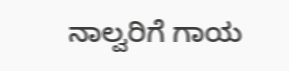ನಾಲ್ವರಿಗೆ ಗಾಯ